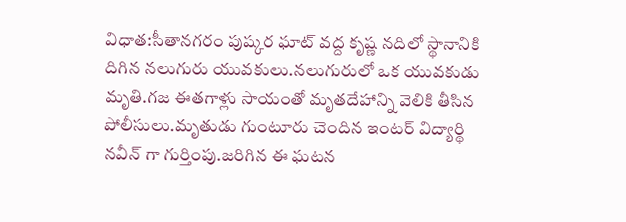విధాత:సీతానగరం పుష్కర ఘాట్ వద్ద కృష్ణ నదిలో స్థానానికి దిగిన నలుగురు యువకులు.నలుగురులో ఒక యువకుడు మృతి.గజ ఈతగాళ్లు సాయంతో మృతదేహాన్ని వెలికి తీసిన పోలీసులు.మృతుడు గుంటూరు చెందిన ఇంటర్ విద్యార్థి నవీన్ గా గుర్తింపు.జరిగిన ఈ ఘటన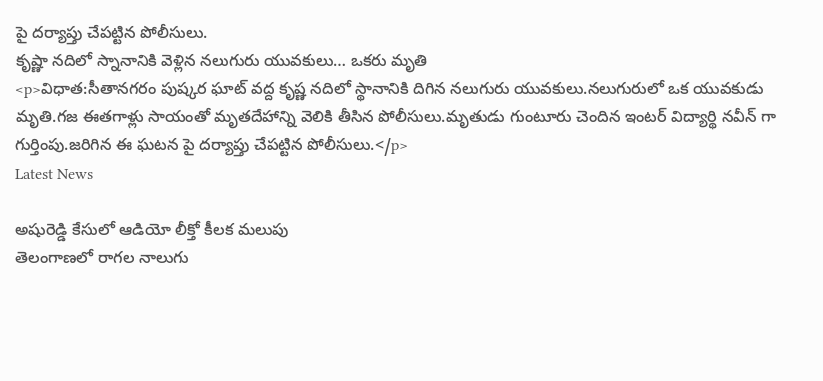పై దర్యాప్తు చేపట్టిన పోలీసులు.
కృష్ణా నదిలో స్నానానికి వెళ్లిన నలుగురు యువకులు… ఒకరు మృతి
<p>విధాత:సీతానగరం పుష్కర ఘాట్ వద్ద కృష్ణ నదిలో స్థానానికి దిగిన నలుగురు యువకులు.నలుగురులో ఒక యువకుడు మృతి.గజ ఈతగాళ్లు సాయంతో మృతదేహాన్ని వెలికి తీసిన పోలీసులు.మృతుడు గుంటూరు చెందిన ఇంటర్ విద్యార్థి నవీన్ గా గుర్తింపు.జరిగిన ఈ ఘటన పై దర్యాప్తు చేపట్టిన పోలీసులు.</p>
Latest News

అషురెడ్డి కేసులో ఆడియో లీక్తో కీలక మలుపు
తెలంగాణలో రాగల నాలుగు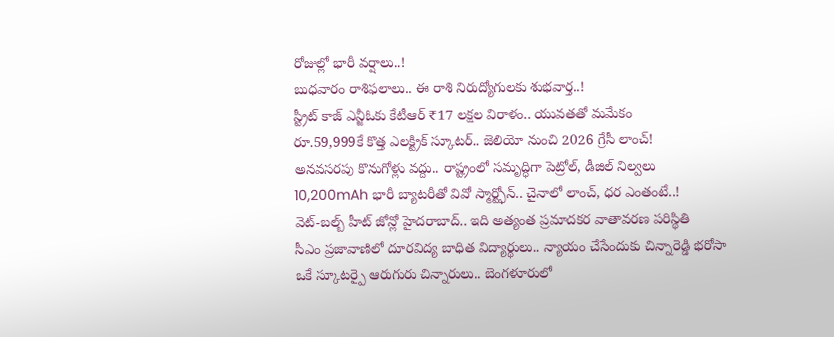రోజుల్లో భారీ వర్షాలు..!
బుధవారం రాశిఫలాలు.. ఈ రాశి నిరుద్యోగులకు శుభవార్త..!
స్ట్రీట్ కాజ్ ఎన్జీఓకు కేటీఆర్ ₹17 లక్షల విరాళం.. యువతతో మమేకం
రూ.59,999కే కొత్త ఎలక్ట్రిక్ స్కూటర్.. జెలియో నుంచి 2026 గ్రేసీ లాంచ్!
అనవసరపు కొనుగోళ్లు వద్దు.. రాష్ట్రంలో సమృద్ధిగా పెట్రోల్, డీజిల్ నిల్వలు
10,200mAh భారీ బ్యాటరీతో వివో స్మార్ట్ఫోన్.. చైనాలో లాంచ్, ధర ఎంతంటే..!
వెట్-బల్బ్ హీట్ జోన్లో హైదరాబాద్.. ఇది అత్యంత ప్రమాదకర వాతావరణ పరిస్థితి
సీఎం ప్రజావాణిలో దూరవిద్య బాధిత విద్యార్థులు.. న్యాయం చేసేందుకు చిన్నారెడ్డి భరోసా
ఒకే స్కూటర్పై ఆరుగురు చిన్నారులు.. బెంగళూరులో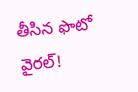తీసిన ఫొటో వైరల్!